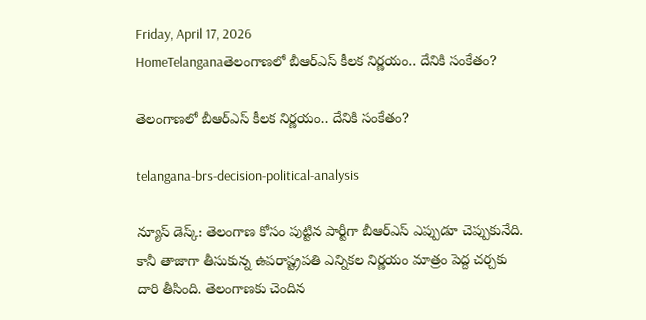Friday, April 17, 2026
HomeTelanganaతెలంగాణలో బీఆర్‌ఎస్ కీలక నిర్ణయం.. దేనికి సంకేతం?

తెలంగాణలో బీఆర్‌ఎస్ కీలక నిర్ణయం.. దేనికి సంకేతం?

telangana-brs-decision-political-analysis

న్యూస్ డెస్క్: తెలంగాణ కోసం పుట్టిన పార్టీగా బీఆర్‌ఎస్ ఎప్పుడూ చెప్పుకునేది. కానీ తాజాగా తీసుకున్న ఉపరాష్ట్రపతి ఎన్నికల నిర్ణయం మాత్రం పెద్ద చర్చకు దారి తీసింది. తెలంగాణకు చెందిన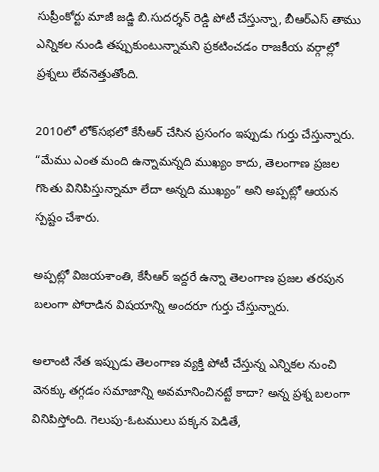సుప్రీంకోర్టు మాజీ జడ్జి బి.సుదర్శన్ రెడ్డి పోటీ చేస్తున్నా, బీఆర్‌ఎస్ తాము ఎన్నికల నుండి తప్పుకుంటున్నామని ప్రకటించడం రాజకీయ వర్గాల్లో ప్రశ్నలు లేవనెత్తుతోంది.

2010లో లోక్‌సభలో కేసీఆర్ చేసిన ప్రసంగం ఇప్పుడు గుర్తు చేస్తున్నారు. “మేము ఎంత మంది ఉన్నామన్నది ముఖ్యం కాదు, తెలంగాణ ప్రజల గొంతు వినిపిస్తున్నామా లేదా అన్నది ముఖ్యం” అని అప్పట్లో ఆయన స్పష్టం చేశారు.

అప్పట్లో విజ‌యశాంతి, కేసీఆర్ ఇద్ద‌రే ఉన్నా తెలంగాణ ప్ర‌జ‌ల తరపున బలంగా పోరాడిన విషయాన్ని అందరూ గుర్తు చేస్తున్నారు.

అలాంటి నేత ఇప్పుడు తెలంగాణ వ్యక్తి పోటీ చేస్తున్న ఎన్నికల నుంచి వెనక్కు తగ్గడం సమాజాన్ని అవమానించినట్టే కాదా? అన్న ప్రశ్న బలంగా వినిపిస్తోంది. గెలుపు-ఓటములు పక్కన పెడితే,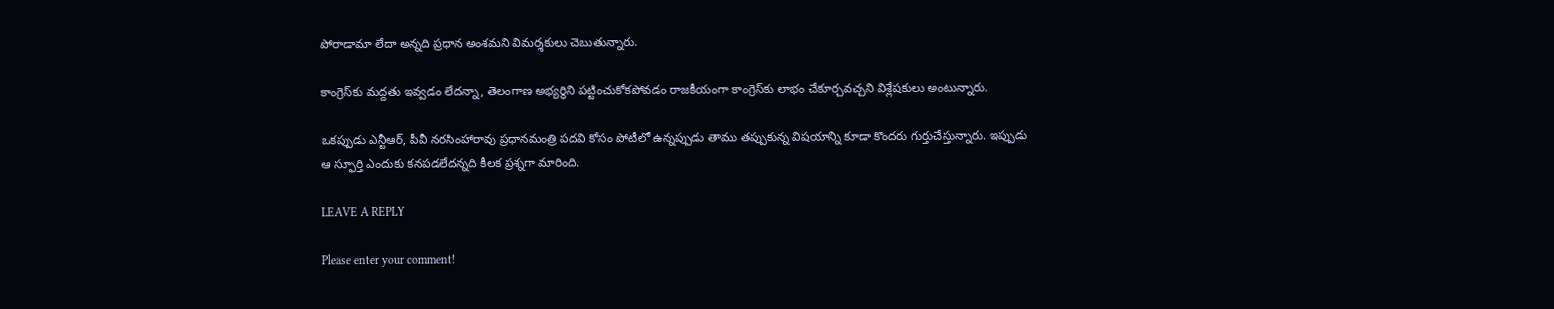పోరాడామా లేదా అన్నది ప్రధాన అంశమని విమర్శకులు చెబుతున్నారు.

కాంగ్రెస్‌కు మద్దతు ఇవ్వడం లేదన్నా, తెలంగాణ అభ్యర్థిని పట్టించుకోకపోవడం రాజకీయంగా కాంగ్రెస్‌కు లాభం చేకూర్చవచ్చని విశ్లేషకులు అంటున్నారు.

ఒకప్పుడు ఎన్టీఆర్, పీవీ నరసింహారావు ప్రధానమంత్రి పదవి కోసం పోటీలో ఉన్నప్పుడు తాము తప్పుకున్న విషయాన్ని కూడా కొందరు గుర్తుచేస్తున్నారు. ఇప్పుడు ఆ స్ఫూర్తి ఎందుకు కనపడలేదన్నది కీలక ప్రశ్నగా మారింది.

LEAVE A REPLY

Please enter your comment!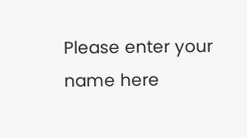Please enter your name here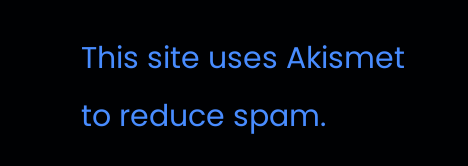This site uses Akismet to reduce spam.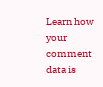Learn how your comment data is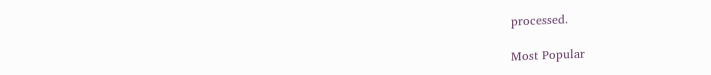processed.

Most Popular